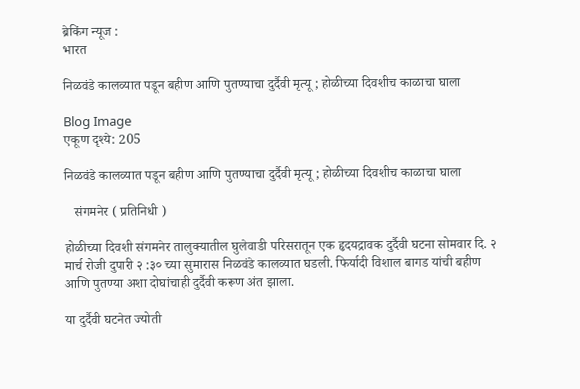ब्रेकिंग न्यूज :
भारत

निळवंडे कालव्यात पडून बहीण आणि पुतण्याचा दुर्दैवी मृत्यू ; होळीच्या दिवशीच काळाचा घाला

Blog Image
एकूण दृश्ये: 205

निळवंडे कालव्यात पडून बहीण आणि पुतण्याचा दुर्दैवी मृत्यू ; होळीच्या दिवशीच काळाचा घाला

   संगमनेर ( प्रतिनिधी )

होळीच्या दिवशी संगमनेर तालुक्यातील घुलेवाडी परिसरातून एक हृदयद्रावक दुर्दैवी घटना सोमवार दि. २ मार्च रोजी दुपारी २ :३० च्या सुमारास निळवंडे कालव्यात घडली. फिर्यादी विशाल बागड‌ यांची बहीण आणि पुतण्या अशा दोघांचाही दुर्दैवी करूण अंत झाला.

या दुर्दैवी घटनेत ज्योती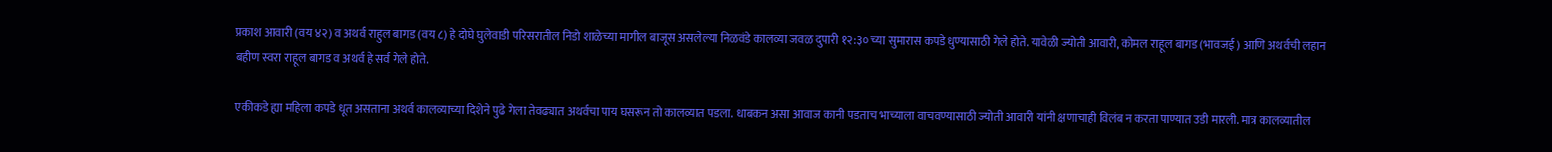प्रकाश आवारी (वय ४२) व अथर्व राहुल बागड (वय ८) हे दोघे घुलेवाडी परिसरातील निडो शाळेच्या मागील बाजूस असलेल्या निळवंडे कालव्या जवळ दुपारी १२:३० च्या सुमारास कपडे धुण्यासाठी गेले होते. यावेळी ज्योती आवारी, कोमल राहूल बागड (भावजई ) आणि अथर्वची लहान बहीण स्वरा राहूल बागड व अथर्व हे सर्व गेले होते.

एकीकडे ह्या महिला कपडे धूत असताना अथर्व कालव्याच्या दिशेने पुढे गेला तेवढ्यात अथर्वचा पाय घसरून तो कालव्यात पडला. धाबकन असा आवाज कानी पडताच भाच्याला वाचवण्यासाठी ज्योती आवारी यांनी क्षणाचाही विलंब न करता पाण्यात उडी मारली. मात्र कालव्यातील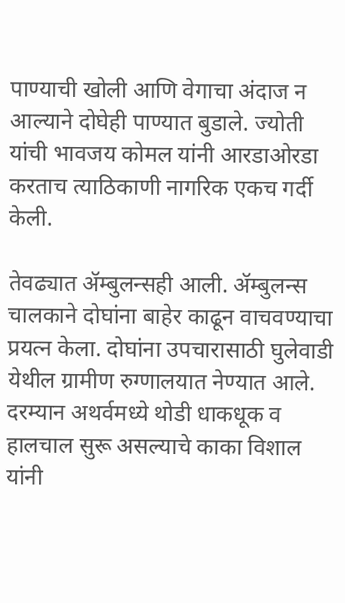पाण्याची खोली आणि वेगाचा अंदाज न आल्याने दोघेही पाण्यात बुडाले. ज्योती यांची भावजय कोमल यांनी आरडाओरडा करताच त्याठिकाणी नागरिक एकच गर्दी केली.

तेवढ्यात ॲम्बुलन्सही आली. ॲम्बुलन्स चालकाने दोघांना बाहेर काढून वाचवण्याचा प्रयत्न केला. दोघांना उपचारासाठी घुलेवाडी येथील ग्रामीण रुग्णालयात नेण्यात आले. दरम्यान अथर्वमध्ये थोडी धाकधूक व हालचाल सुरू असल्याचे काका विशाल यांनी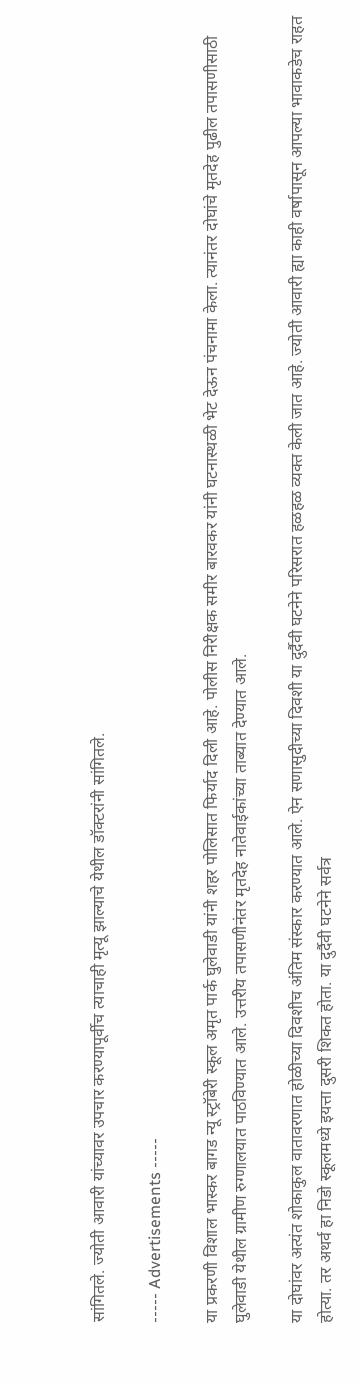सांगितले. ज्योती आवारी यांच्यावर उपचार करण्यापूर्वीच त्याचाही मृत्यू झाल्याचे येथील डॉक्टरांनी सांगितले.

----- Advertisements -----

या प्रकरणी विशाल भास्कर बागड न्यू स्ट्रॉबेरी स्कूल अमृत पार्क घुलेवाडी यांनी शहर पोलिसात फिर्याद दिली आहे. पोलीस निरीक्षक समीर बारवकर यांनी घटनास्थळी भेट देऊन पंचनामा केला. त्यानंतर दोघांचे मृतदेह पुढील तपासणीसाठी घुलेवाडी येथील ग्रामीण रुग्णालयात पाठविण्यात आले. उत्तरीय तपासणीनंतर मृतदेह नातेवाईकांच्या ताब्यात देण्यात आले.

या दोघांवर अत्यंत शोकाकुल वातावरणात होळीच्या दिवशीच अंतिम संस्कार करण्यात आले. ऐन सणासुदीच्या दिवशी या दुर्दैवी घटनेने परिसरात हळहळ व्यक्त केली जात आहे. ज्योती आवारी ह्या काही वर्षापासून आपल्या भावाकडेच राहत होत्या. तर अथर्व हा निडो स्कूलमध्ये इयत्ता दुसरी शिकत होता. या दुर्दैवी घटनेने सर्वत्र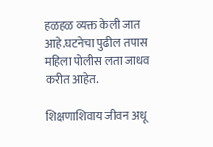हळहळ व्यक्त केली जात आहे.घटनेचा पुढील तपास महिला पोलीस लता जाधव करीत आहेत.

शिक्षणाशिवाय जीवन अधू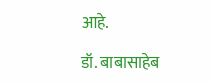आहे.

डॉ. बाबासाहेब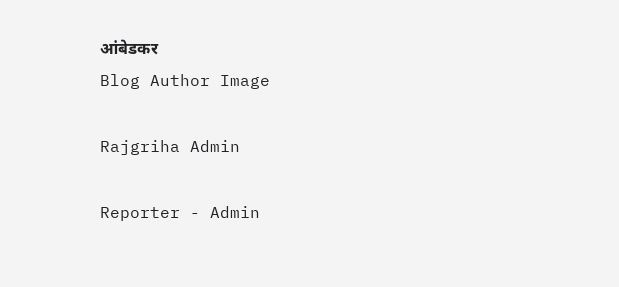आंबेडकर
Blog Author Image

Rajgriha Admin

Reporter - Admin